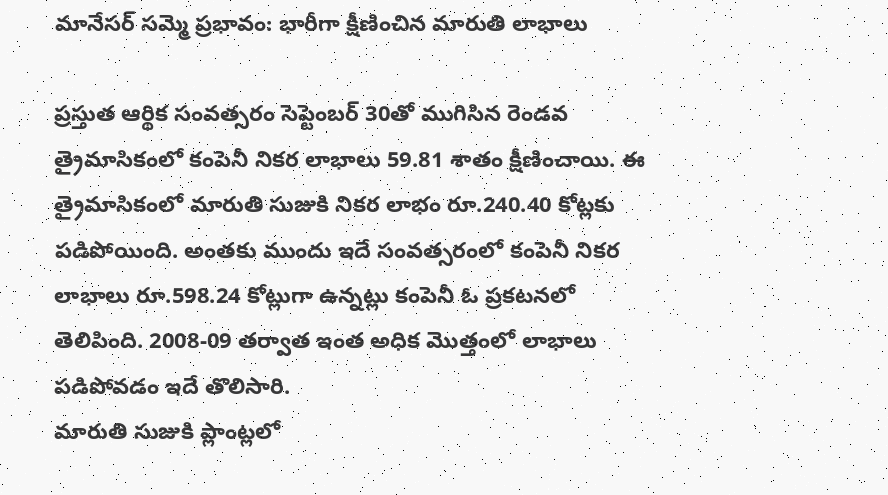మానేసర్ సమ్మె ప్రభావం: భారీగా క్షీణించిన మారుతి లాభాలు

ప్రస్తుత ఆర్థిక సంవత్సరం సెప్టెంబర్ 30తో ముగిసిన రెండవ త్రైమాసికంలో కంపెనీ నికర లాభాలు 59.81 శాతం క్షీణించాయి. ఈ త్రైమాసికంలో మారుతి సుజుకి నికర లాభం రూ.240.40 కోట్లకు పడిపోయింది. అంతకు ముందు ఇదే సంవత్సరంలో కంపెనీ నికర లాభాలు రూ.598.24 కోట్లుగా ఉన్నట్లు కంపెనీ ఓ ప్రకటనలో తెలిపింది. 2008-09 తర్వాత ఇంత అధిక మొత్తంలో లాభాలు పడిపోవడం ఇదే తొలిసారి.
మారుతి సుజుకి ప్లాంట్లలో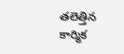తలెత్తిన కార్మిక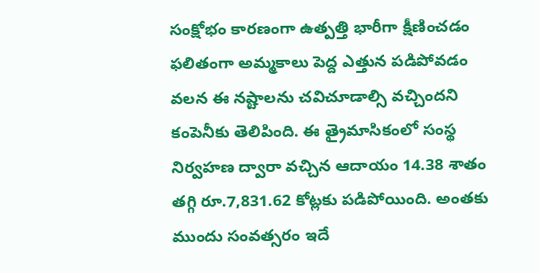సంక్షోభం కారణంగా ఉత్పత్తి భారీగా క్షీణించడం ఫలితంగా అమ్మకాలు పెద్ద ఎత్తున పడిపోవడం వలన ఈ నష్టాలను చవిచూడాల్సి వచ్చిందని కంపెనీకు తెలిపింది. ఈ త్రైమాసికంలో సంస్థ నిర్వహణ ద్వారా వచ్చిన ఆదాయం 14.38 శాతం తగ్గి రూ.7,831.62 కోట్లకు పడిపోయింది. అంతకు ముందు సంవత్సరం ఇదే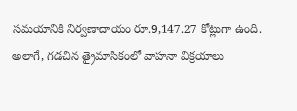సమయానికి నిర్వణాదాయం రూ.9,147.27 కోట్లుగా ఉంది.
అలాగే, గడచిన త్రైమాసికంలో వాహనా విక్రయాలు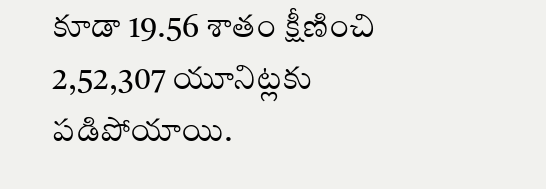కూడా 19.56 శాతం క్షీణించి 2,52,307 యూనిట్లకు పడిపోయాయి.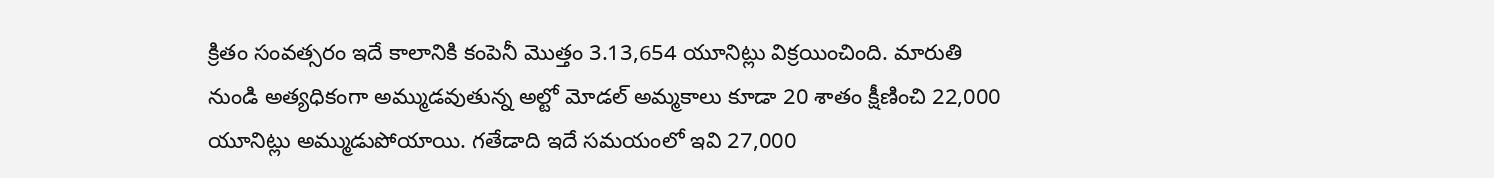క్రితం సంవత్సరం ఇదే కాలానికి కంపెనీ మొత్తం 3.13,654 యూనిట్లు విక్రయించింది. మారుతి నుండి అత్యధికంగా అమ్ముడవుతున్న అల్టో మోడల్ అమ్మకాలు కూడా 20 శాతం క్షీణించి 22,000 యూనిట్లు అమ్ముడుపోయాయి. గతేడాది ఇదే సమయంలో ఇవి 27,000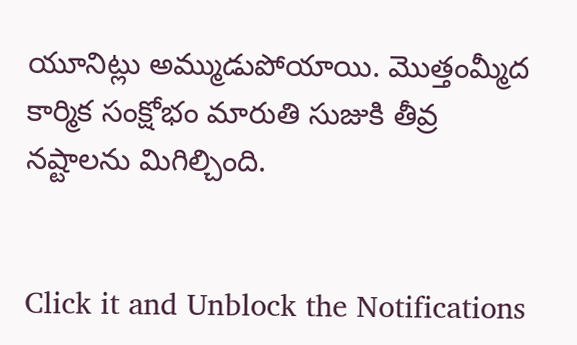యూనిట్లు అమ్ముడుపోయాయి. మొత్తంమ్మీద కార్మిక సంక్షోభం మారుతి సుజుకి తీవ్ర నష్టాలను మిగిల్చింది.


Click it and Unblock the Notifications